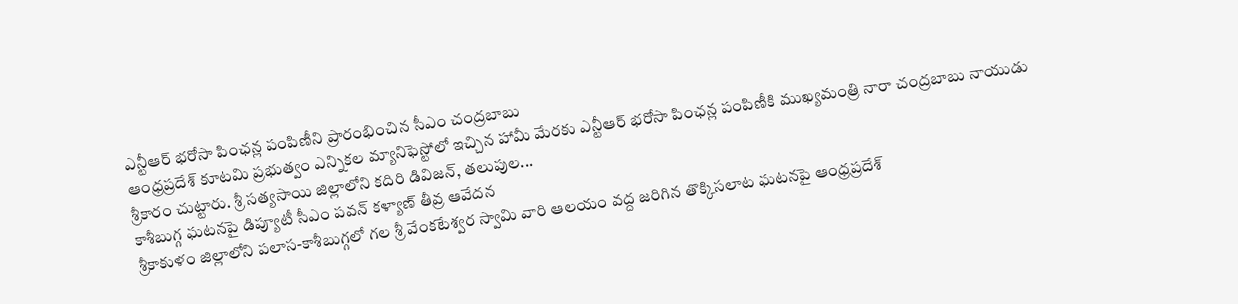ఎన్టీఆర్ భరోసా పింఛన్ల పంపిణీని ప్రారంభించిన సీఎం చంద్రబాబు
ఆంధ్రప్రదేశ్ కూటమి ప్రభుత్వం ఎన్నికల మ్యానిఫెస్టోలో ఇచ్చిన హామీ మేరకు ఎన్టీఆర్ భరోసా పింఛన్ల పంపిణీకి ముఖ్యమంత్రి నారా చంద్రబాబు నాయుడు శ్రీకారం చుట్టారు. శ్రీ సత్యసాయి జిల్లాలోని కదిరి డివిజన్, తలుపుల...
కాశీబుగ్గ ఘటనపై డిప్యూటీ సీఎం పవన్ కళ్యాణ్ తీవ్ర ఆవేదన
శ్రీకాకుళం జిల్లాలోని పలాస-కాశీబుగ్గలో గల శ్రీ వేంకటేశ్వర స్వామి వారి ఆలయం వద్ద జరిగిన తొక్కిసలాట ఘటనపై ఆంధ్రప్రదేశ్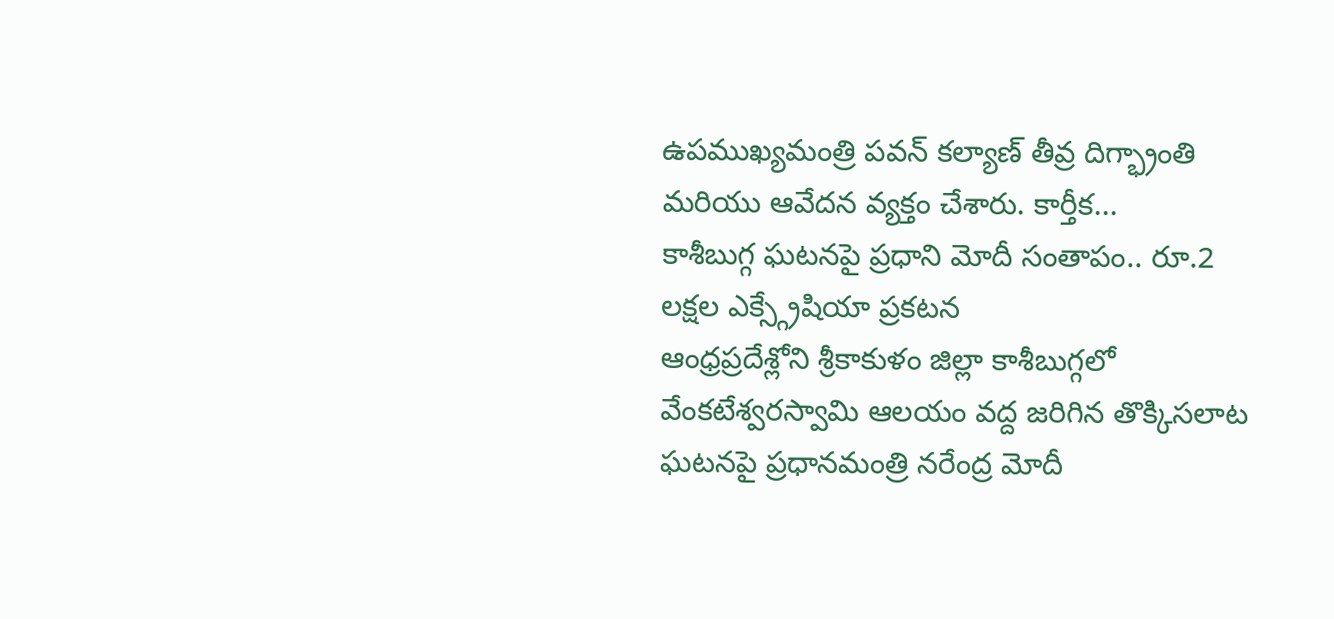ఉపముఖ్యమంత్రి పవన్ కల్యాణ్ తీవ్ర దిగ్భ్రాంతి మరియు ఆవేదన వ్యక్తం చేశారు. కార్తీక...
కాశీబుగ్గ ఘటనపై ప్రధాని మోదీ సంతాపం.. రూ.2 లక్షల ఎక్స్గ్రేషియా ప్రకటన
ఆంధ్రప్రదేశ్లోని శ్రీకాకుళం జిల్లా కాశీబుగ్గలో వేంకటేశ్వరస్వామి ఆలయం వద్ద జరిగిన తొక్కిసలాట ఘటనపై ప్రధానమంత్రి నరేంద్ర మోదీ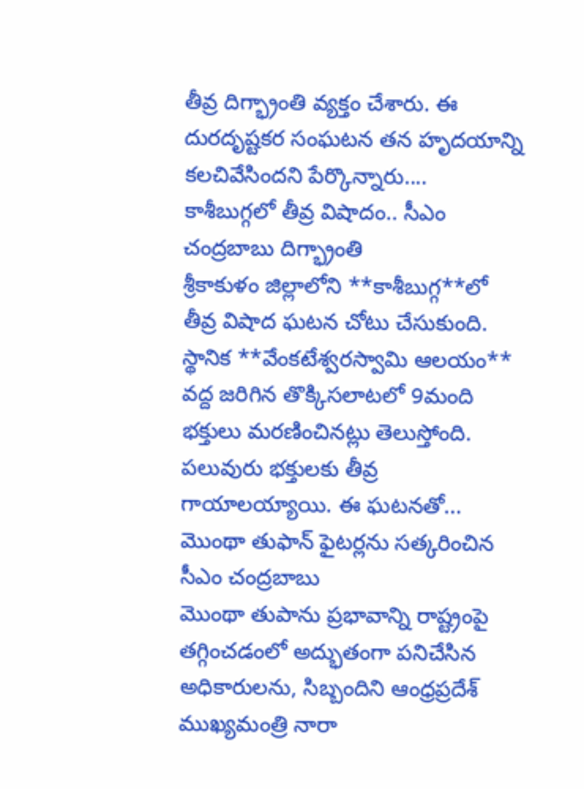తీవ్ర దిగ్భ్రాంతి వ్యక్తం చేశారు. ఈ దురదృష్టకర సంఘటన తన హృదయాన్ని కలచివేసిందని పేర్కొన్నారు....
కాశీబుగ్గలో తీవ్ర విషాదం.. సీఎం చంద్రబాబు దిగ్భ్రాంతి
శ్రీకాకుళం జిల్లాలోని **కాశీబుగ్గ**లో తీవ్ర విషాద ఘటన చోటు చేసుకుంది. స్థానిక **వేంకటేశ్వరస్వామి ఆలయం** వద్ద జరిగిన తొక్కిసలాటలో 9మంది భక్తులు మరణించినట్లు తెలుస్తోంది. పలువురు భక్తులకు తీవ్ర గాయాలయ్యాయి. ఈ ఘటనతో...
మొంథా తుఫాన్ ఫైటర్లను సత్కరించిన సీఎం చంద్రబాబు
మొంథా తుపాను ప్రభావాన్ని రాష్ట్రంపై తగ్గించడంలో అద్భుతంగా పనిచేసిన అధికారులను, సిబ్బందిని ఆంధ్రప్రదేశ్ ముఖ్యమంత్రి నారా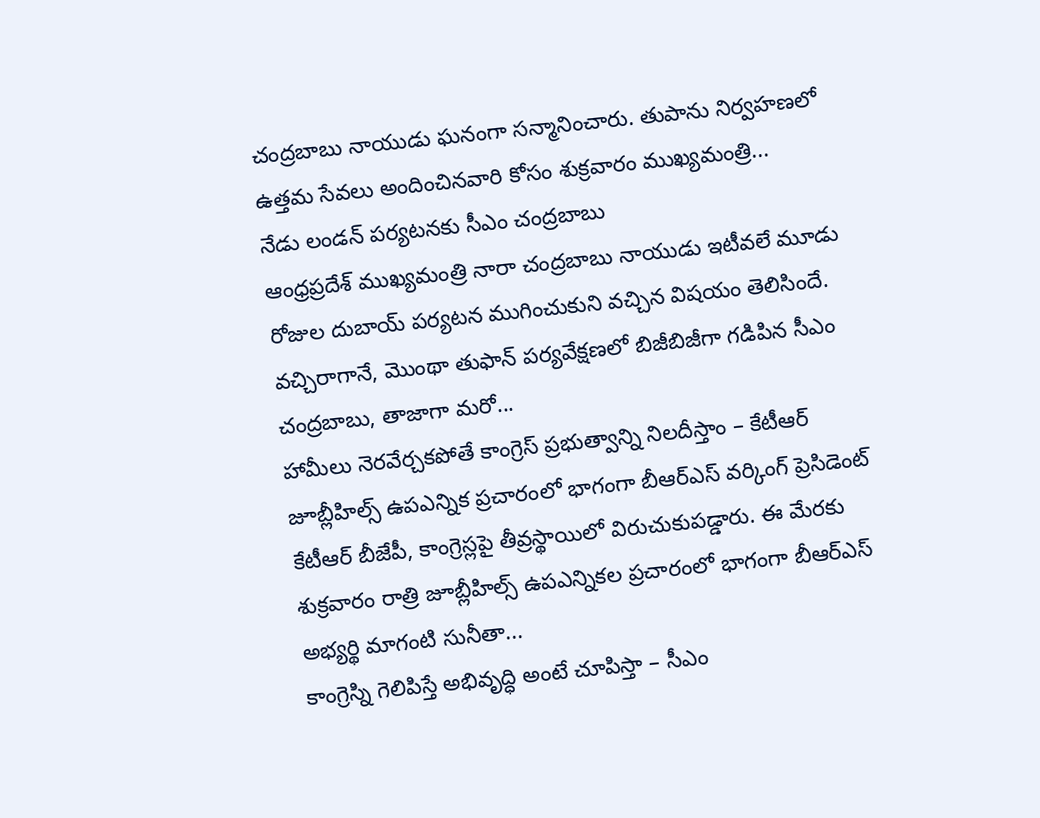చంద్రబాబు నాయుడు ఘనంగా సన్మానించారు. తుపాను నిర్వహణలో ఉత్తమ సేవలు అందించినవారి కోసం శుక్రవారం ముఖ్యమంత్రి...
నేడు లండన్ పర్యటనకు సీఎం చంద్రబాబు
ఆంధ్రప్రదేశ్ ముఖ్యమంత్రి నారా చంద్రబాబు నాయుడు ఇటీవలే మూడు రోజుల దుబాయ్ పర్యటన ముగించుకుని వచ్చిన విషయం తెలిసిందే. వచ్చిరాగానే, మొంథా తుఫాన్ పర్యవేక్షణలో బిజీబిజీగా గడిపిన సీఎం చంద్రబాబు, తాజాగా మరో...
హామీలు నెరవేర్చకపోతే కాంగ్రెస్ ప్రభుత్వాన్ని నిలదీస్తాం – కేటీఆర్
జూబ్లీహిల్స్ ఉపఎన్నిక ప్రచారంలో భాగంగా బీఆర్ఎస్ వర్కింగ్ ప్రెసిడెంట్ కేటీఆర్ బీజేపీ, కాంగ్రెస్లపై తీవ్రస్థాయిలో విరుచుకుపడ్డారు. ఈ మేరకు శుక్రవారం రాత్రి జూబ్లీహిల్స్ ఉపఎన్నికల ప్రచారంలో భాగంగా బీఆర్ఎస్ అభ్యర్థి మాగంటి సునీతా...
కాంగ్రెస్ని గెలిపిస్తే అభివృద్ధి అంటే చూపిస్తా – సీఎం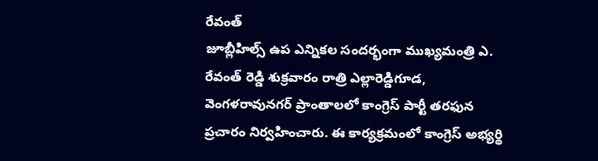రేవంత్
జూబ్లీహిల్స్ ఉప ఎన్నికల సందర్భంగా ముఖ్యమంత్రి ఎ. రేవంత్ రెడ్డి శుక్రవారం రాత్రి ఎల్లారెడ్డిగూడ, వెంగళరావునగర్ ప్రాంతాలలో కాంగ్రెస్ పార్టీ తరఫున ప్రచారం నిర్వహించారు. ఈ కార్యక్రమంలో కాంగ్రెస్ అభ్యర్థి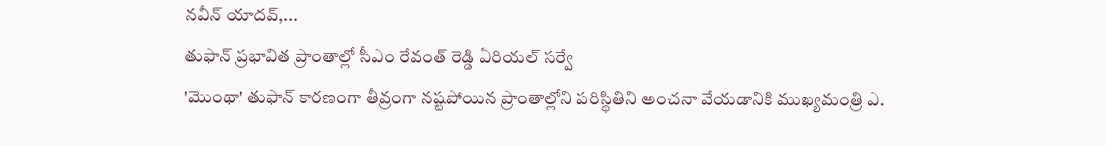నవీన్ యాదవ్,...
తుఫాన్ ప్రభావిత ప్రాంతాల్లో సీఎం రేవంత్ రెడ్డి ఏరియల్ సర్వే
'మొంథా' తుఫాన్ కారణంగా తీవ్రంగా నష్టపోయిన ప్రాంతాల్లోని పరిస్థితిని అంచనా వేయడానికి ముఖ్యమంత్రి ఎ.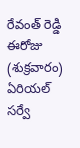రేవంత్ రెడ్డి ఈరోజు (శుక్రవారం) ఏరియల్ సర్వే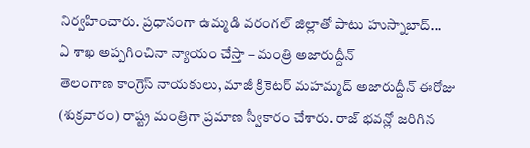నిర్వహించారు. ప్రధానంగా ఉమ్మడి వరంగల్ జిల్లాతో పాటు హుస్నాబాద్...
ఏ శాఖ అప్పగించినా న్యాయం చేస్తా – మంత్రి అజారుద్దీన్
తెలంగాణ కాంగ్రెస్ నాయకులు, మాజీ క్రికెటర్ మహమ్మద్ అజారుద్దీన్ ఈరోజు (శుక్రవారం) రాష్ట్ర మంత్రిగా ప్రమాణ స్వీకారం చేశారు. రాజ్ భవన్లో జరిగిన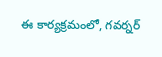ఈ కార్యక్రమంలో, గవర్నర్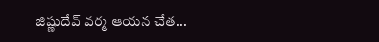జిష్ణుదేవ్ వర్మ ఆయన చేత...